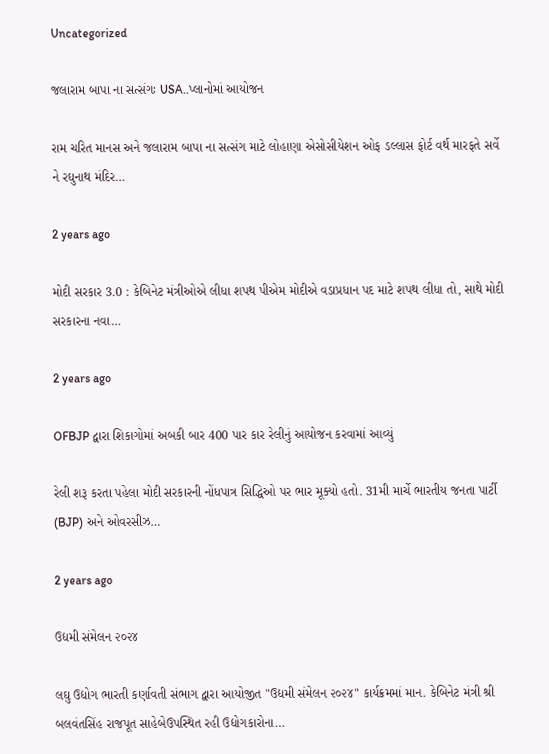Uncategorized

જલારામ બાપા ના સત્સંગઃ USA..પ્લાનોમાં આયોજન

રામ ચરિત માનસ અને જલારામ બાપા ના સત્સંગ માટે લોહાણા એસોસીયેશન ઓફ ડલ્લાસ ફોર્ટ વર્થ મારફતે સર્વે ને રઘુનાથ મંદિર…

2 years ago

મોદી સરકાર 3.0 : કેબિનેટ મંત્રીઓએ લીધા શપથ પીએમ મોદીએ વડાપ્રધાન પદ માટે શપથ લીધા તો, સાથે મોદી સરકારના નવા…

2 years ago

OFBJP દ્વારા શિકાગોમાં અબકી બાર 400 પાર કાર રેલીનું આયોજન કરવામાં આવ્યું

રેલી શરૂ કરતા પહેલા મોદી સરકારની નોંધપાત્ર સિદ્ધિઓ પર ભાર મૂક્યો હતો. 31મી માર્ચે ભારતીય જનતા પાર્ટી (BJP) અને ઓવરસીઝ…

2 years ago

ઉદ્યમી સંમેલન ૨૦૨૪

લઘુ ઉદ્યોગ ભારતી કર્ણાવતી સંભાગ દ્વારા આયોજીત "ઉદ્યમી સંમેલન ૨૦૨૪" કાર્યક્રમમાં માન. કેબિનેટ મંત્રી શ્રી બલવંતસિંહ રાજપૂત સાહેબેઉપસ્થિત રહી ઉદ્યોગકારોના…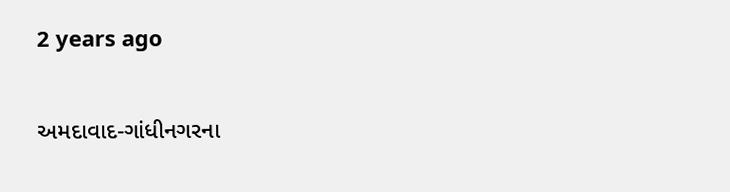2 years ago

અમદાવાદ-ગાંધીનગરના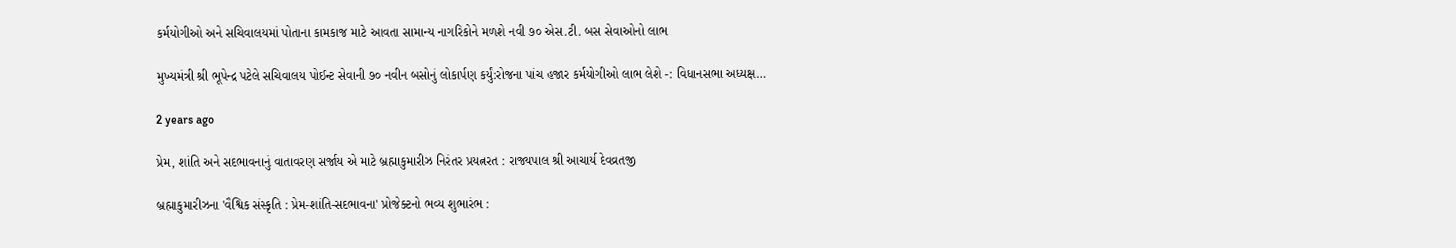કર્મયોગીઓ અને સચિવાલયમાં પોતાના કામકાજ માટે આવતા સામાન્ય નાગરિકોને મળશે નવી ૭૦ એસ.ટી. બસ સેવાઓનો લાભ

મુખ્યમંત્રી શ્રી ભૂપેન્દ્ર પટેલે સચિવાલય પોઈન્ટ સેવાની ૭૦ નવીન બસોનું લોકાર્પણ કર્યું:રોજના પાંચ હજાર કર્મયોગીઓ લાભ લેશે -: વિધાનસભા અધ્યક્ષ…

2 years ago

પ્રેમ, શાંતિ અને સદભાવનાનું વાતાવરણ સર્જાય એ માટે બ્રહ્માકુમારીઝ નિરંતર પ્રયત્નરત : રાજ્યપાલ શ્રી આચાર્ય દેવવ્રતજી

બ્રહ્માકુમારીઝના 'વૈશ્વિક સંસ્કૃતિ : પ્રેમ-શાંતિ-સદભાવના' પ્રોજેક્ટનો ભવ્ય શુભારંભ :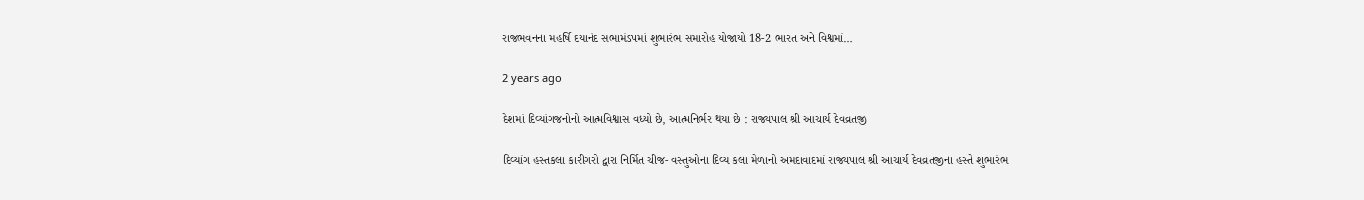રાજભવનના મહર્ષિ દયાનંદ સભામંડપમાં શુભારંભ સમારોહ યોજાયો 18-2 ભારત અને વિશ્વમાં…

2 years ago

દેશમાં દિવ્યાંગજનોનો આત્મવિશ્વાસ વધ્યો છે, આત્મનિર્ભર થયા છે : રાજ્યપાલ શ્રી આચાર્ય દેવવ્રતજી

દિવ્યાંગ હસ્તકલા કારીગરો દ્વારા નિર્મિત ચીજ- વસ્તુઓના દિવ્ય કલા મેળાનો અમદાવાદમાં રાજ્યપાલ શ્રી આચાર્ય દેવવ્રતજીના હસ્તે શુભારંભ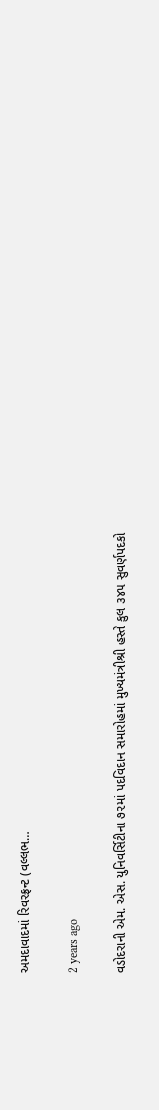અમદાવાદમાં રિવરફ્રન્ટ (વલ્લભ…

2 years ago

વડોદરાની એમ. એસ. યુનિવર્સિટીના ૭૨માં પદવિદાન સમારોહમાં મુખ્યમંત્રીશ્રી હસ્તે કુલ ૩૪૫ સુવર્ણપદકો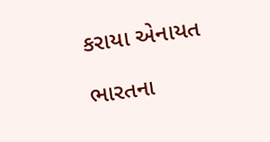કરાયા એનાયત

ભારતના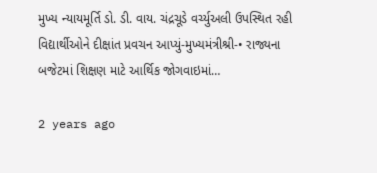મુખ્ય ન્યાયમૂર્તિ ડો. ડી. વાય. ચંદ્રચૂડે વર્ચ્યુઅલી ઉપસ્થિત રહી વિદ્યાર્થીઓને દીક્ષાંત પ્રવચન આપ્યું-મુખ્યમંત્રીશ્રી-• રાજ્યના બજેટમાં શિક્ષણ માટે આર્થિક જોગવાઇમાં…

2 years ago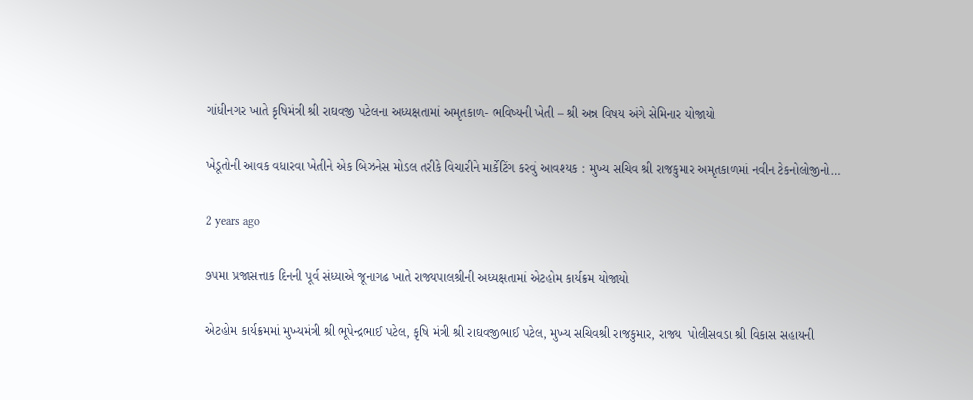ગાંધીનગર ખાતે કૃષિમંત્રી શ્રી રાઘવજી પટેલના અધ્યક્ષતામાં અમૃતકાળ- ભવિષ્યની ખેતી – શ્રી અન્ન વિષય અંગે સેમિનાર યોજાયો

ખેડૂતોની આવક વધારવા ખેતીને એક બિઝનેસ મોડલ તરીકે વિચારીને માર્કેટિંગ કરવું આવશ્યક : મુખ્ય સચિવ શ્રી રાજકુમાર અમૃતકાળમાં નવીન ટેકનોલોજીનો…

2 years ago

૭૫મા પ્રજાસત્તાક દિનની પૂર્વ સંધ્યાએ જૂનાગઢ ખાતે રાજ્યપાલશ્રીની અધ્યક્ષતામાં એટહોમ કાર્યક્રમ યોજાયો

એટહોમ કાર્યક્રમમાં મુખ્યમંત્રી શ્રી ભૂપેન્દ્રભાઈ પટેલ, કૃષિ મંત્રી શ્રી રાઘવજીભાઈ પટેલ, મુખ્ય સચિવશ્રી રાજકુમાર, રાજ્ય  પોલીસવડા શ્રી વિકાસ સહાયની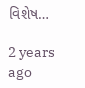વિશેષ…

2 years ago